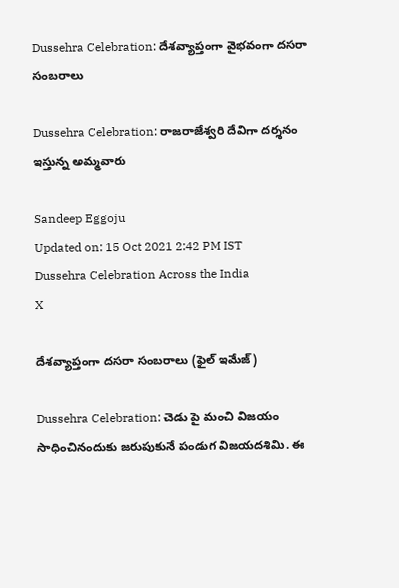Dussehra Celebration: దేశవ్యాప్తంగా వైభవంగా దసరా సంబరాలు

Dussehra Celebration: రాజరాజేశ్వరి దేవిగా దర్శనం ఇస్తున్న అమ్మవారు

Sandeep Eggoju
Updated on: 15 Oct 2021 2:42 PM IST
Dussehra Celebration Across the India
X

దేశవ్యాప్తంగా దసరా సంబరాలు (ఫైల్ ఇమేజ్)

Dussehra Celebration: చెడు పై మంచి విజయం సాధించినందుకు జరుపుకునే పండుగ విజయదశిమి. ఈ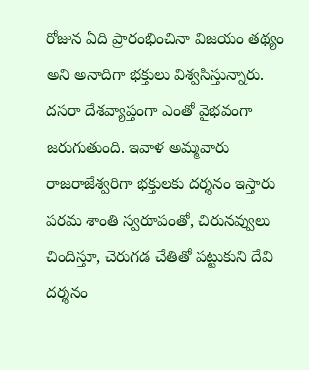రోజున ఏది ప్రారంభించినా విజయం తథ్యం అని అనాదిగా భక్తులు విశ్వసిస్తున్నారు. దసరా దేశవ్యాప్తంగా ఎంతో వైభవంగా జరుగుతుంది. ఇవాళ అమ్మవారు రాజరాజేశ్వరిగా భక్తులకు దర్శనం ఇస్తారు పరమ శాంతి స్వరూపంతో, చిరునవ్వులు చిందిస్తూ, చెరుగడ చేతితో పట్టుకుని దేవి దర్శనం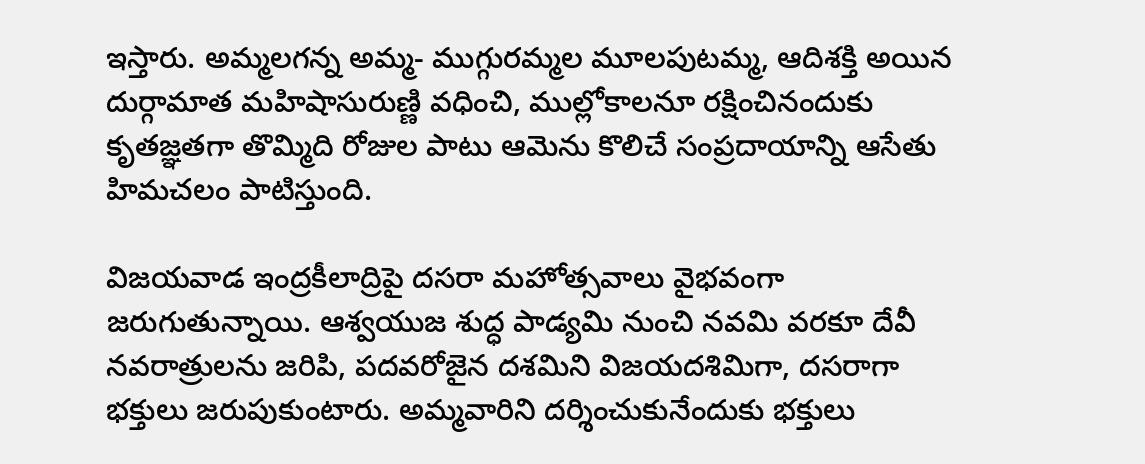ఇస్తారు. అమ్మలగన్న అమ్మ- ముగ్గురమ్మల మూలపుటమ్మ, ఆదిశక్తి అయిన దుర్గామాత మహిషాసురుణ్ణి వధించి, ముల్లోకాలనూ రక్షించినందుకు కృతజ్ఞతగా తొమ్మిది రోజుల పాటు ఆమెను కొలిచే సంప్రదాయాన్ని ఆసేతు హిమచలం పాటిస్తుంది.

విజయవాడ ఇంద్రకీలాద్రిపై దసరా మహోత్సవాలు వైభవంగా జరుగుతున్నాయి. ఆశ్వయుజ శుద్ధ పాడ్యమి నుంచి నవమి వరకూ దేవీ నవరాత్రులను జరిపి, పదవరోజైన దశమిని విజయదశిమిగా, దసరాగా భక్తులు జరుపుకుంటారు. అమ్మవారిని దర్శించుకునేందుకు భక్తులు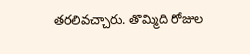తరలివచ్చారు. తొమ్మిది రోజుల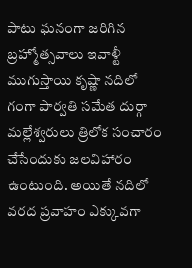పాటు ఘనంగా జరిగిన బ్రహ్మోత్సవాలు ఇవాళ్టీ ముగుస్తాయి కృష్ణా నదిలో గంగా పార్వతి సమేత దుర్గా మల్లేశ్వరులు త్రిలోక సంచారం చేసేందుకు జలవిహారం ఉంటుంది. అయితే నదిలో వరద ప్రవాహం ఎక్కువగా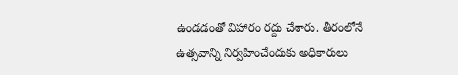ఉండడంతో విహారం రద్దు చేశారు. తీరంలోనే ఉత్సవాన్ని నిర్వహించేందుకు అధికారులు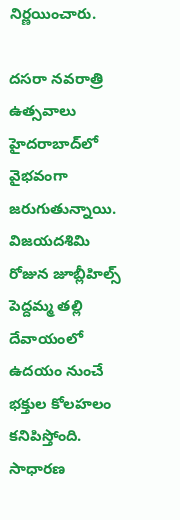నిర్ణయించారు.

దసరా నవరాత్రి ఉత్సవాలు హైదరాబాద్‌లో వైభవంగా జరుగుతున్నాయి. విజయదశిమి రోజున జూబ్లీహిల్స్ పెద్దమ్మ తల్లి దేవాయంలో ఉదయం నుంచే భక్తుల కోలహలం కనిపిస్తోంది. సాధారణ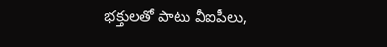భక్తులతో పాటు వీఐపీలు,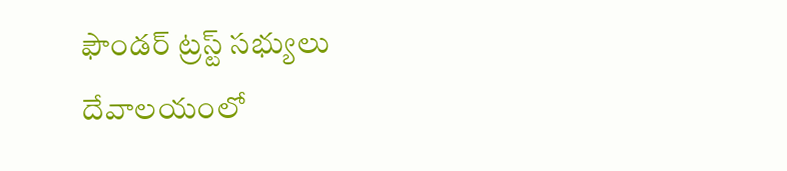ఫౌండర్ ట్రస్ట్ సభ్యులు దేవాలయంలో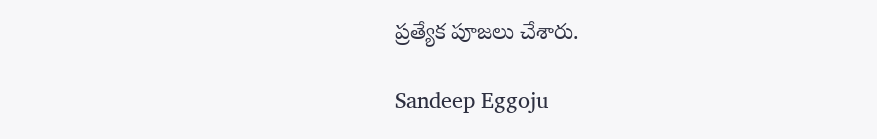ప్రత్యేక పూజలు చేశారు.

Sandeep Eggoju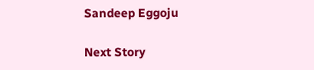Sandeep Eggoju

Next Story